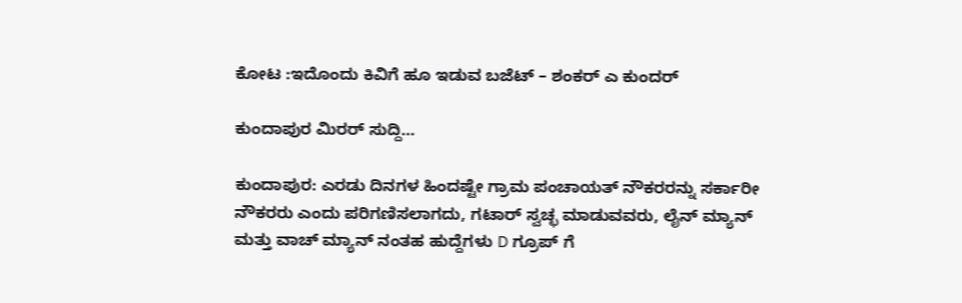ಕೋಟ :ಇದೊಂದು ಕಿವಿಗೆ ಹೂ ಇಡುವ ಬಜೆಟ್ – ಶಂಕರ್ ಎ ಕುಂದರ್

ಕುಂದಾಪುರ ಮಿರರ್ ಸುದ್ದಿ…

ಕುಂದಾಪುರ: ಎರಡು ದಿನಗಳ ಹಿಂದಷ್ಟೇ ಗ್ರಾಮ ಪಂಚಾಯತ್ ನೌಕರರನ್ನು ಸರ್ಕಾರೀ ನೌಕರರು ಎಂದು ಪರಿಗಣಿಸಲಾಗದು, ಗಟಾರ್ ಸ್ವಚ್ಛ ಮಾಡುವವರು, ಲೈನ್ ಮ್ಯಾನ್ ಮತ್ತು ವಾಚ್ ಮ್ಯಾನ್ ನಂತಹ ಹುದ್ದೆಗಳು D ಗ್ರೂಪ್ ಗೆ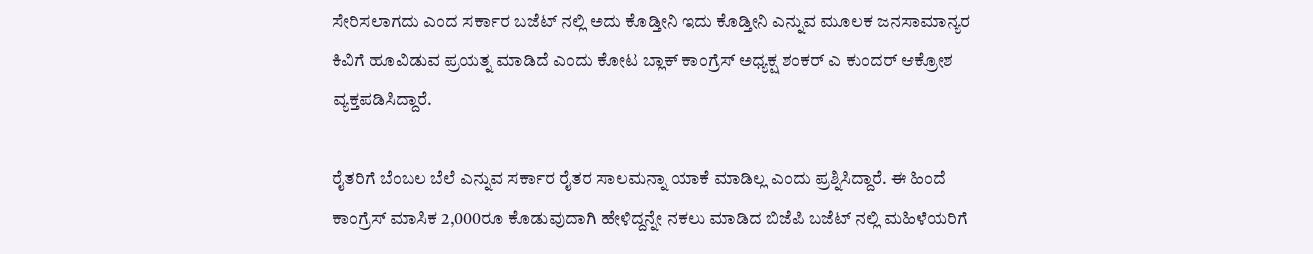ಸೇರಿಸಲಾಗದು ಎಂದ ಸರ್ಕಾರ ಬಜೆಟ್ ನಲ್ಲಿ ಅದು ಕೊಡ್ತೀನಿ ಇದು ಕೊಡ್ತೀನಿ ಎನ್ನುವ ಮೂಲಕ ಜನಸಾಮಾನ್ಯರ ಕಿವಿಗೆ ಹೂವಿಡುವ ಪ್ರಯತ್ನ ಮಾಡಿದೆ ಎಂದು ಕೋಟ ಬ್ಲಾಕ್ ಕಾಂಗ್ರೆಸ್ ಅಧ್ಯಕ್ಷ ಶಂಕರ್ ಎ ಕುಂದರ್ ಆಕ್ರೋಶ ವ್ಯಕ್ತಪಡಿಸಿದ್ದಾರೆ.

ರೈತರಿಗೆ ಬೆಂಬಲ ಬೆಲೆ ಎನ್ನುವ ಸರ್ಕಾರ ರೈತರ ಸಾಲಮನ್ನಾ ಯಾಕೆ ಮಾಡಿಲ್ಲ ಎಂದು ಪ್ರಶ್ನಿಸಿದ್ದಾರೆ. ಈ ಹಿಂದೆ ಕಾಂಗ್ರೆಸ್ ಮಾಸಿಕ 2,000ರೂ ಕೊಡುವುದಾಗಿ ಹೇಳಿದ್ದನ್ನೇ ನಕಲು ಮಾಡಿದ ಬಿಜೆಪಿ ಬಜೆಟ್ ನಲ್ಲಿ ಮಹಿಳೆಯರಿಗೆ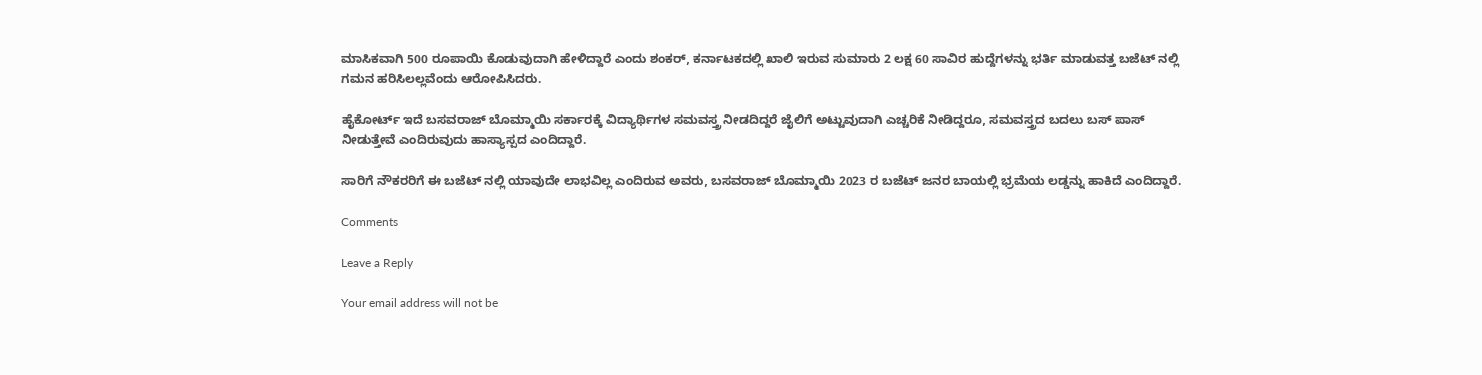ಮಾಸಿಕವಾಗಿ 500 ರೂಪಾಯಿ ಕೊಡುವುದಾಗಿ ಹೇಳಿದ್ದಾರೆ ಎಂದು ಶಂಕರ್, ಕರ್ನಾಟಕದಲ್ಲಿ ಖಾಲಿ ಇರುವ ಸುಮಾರು 2 ಲಕ್ಷ 60 ಸಾವಿರ ಹುದ್ದೆಗಳನ್ನು ಭರ್ತಿ ಮಾಡುವತ್ತ ಬಜೆಟ್ ನಲ್ಲಿ ಗಮನ ಹರಿಸಿಲಲ್ಲವೆಂದು ಆರೋಪಿಸಿದರು.

ಹೈಕೋರ್ಟ್ ಇದೆ ಬಸವರಾಜ್ ಬೊಮ್ಮಾಯಿ ಸರ್ಕಾರಕ್ಕೆ ವಿದ್ಯಾರ್ಥಿಗಳ ಸಮವಸ್ತ್ರ ನೀಡದಿದ್ದರೆ ಜೈಲಿಗೆ ಅಟ್ಟುವುದಾಗಿ ಎಚ್ಚರಿಕೆ ನೀಡಿದ್ದರೂ, ಸಮವಸ್ತ್ರದ ಬದಲು ಬಸ್ ಪಾಸ್ ನೀಡುತ್ತೇವೆ ಎಂದಿರುವುದು ಹಾಸ್ಯಾಸ್ಪದ ಎಂದಿದ್ದಾರೆ.

ಸಾರಿಗೆ ನೌಕರರಿಗೆ ಈ ಬಜೆಟ್ ನಲ್ಲಿ ಯಾವುದೇ ಲಾಭವಿಲ್ಲ ಎಂದಿರುವ ಅವರು, ಬಸವರಾಜ್ ಬೊಮ್ಮಾಯಿ 2023 ರ ಬಜೆಟ್ ಜನರ ಬಾಯಲ್ಲಿ ಭ್ರಮೆಯ ಲಡ್ಡನ್ನು ಹಾಕಿದೆ ಎಂದಿದ್ದಾರೆ.

Comments

Leave a Reply

Your email address will not be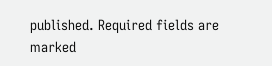published. Required fields are marked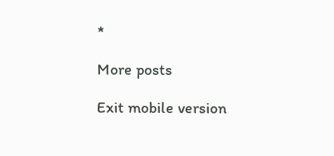*

More posts

Exit mobile version